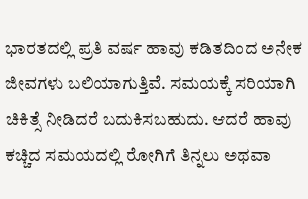ಭಾರತದಲ್ಲಿ ಪ್ರತಿ ವರ್ಷ ಹಾವು ಕಡಿತದಿಂದ ಅನೇಕ ಜೀವಗಳು ಬಲಿಯಾಗುತ್ತಿವೆ. ಸಮಯಕ್ಕೆ ಸರಿಯಾಗಿ ಚಿಕಿತ್ಸೆ ನೀಡಿದರೆ ಬದುಕಿಸಬಹುದು. ಆದರೆ ಹಾವು ಕಚ್ಚಿದ ಸಮಯದಲ್ಲಿ ರೋಗಿಗೆ ತಿನ್ನಲು ಅಥವಾ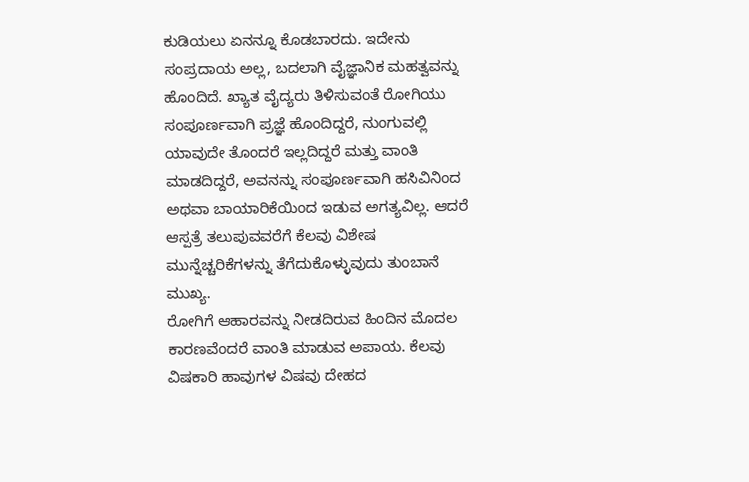ಕುಡಿಯಲು ಏನನ್ನೂ ಕೊಡಬಾರದು. ಇದೇನು ಸಂಪ್ರದಾಯ ಅಲ್ಲ, ಬದಲಾಗಿ ವೈಜ್ಞಾನಿಕ ಮಹತ್ವವನ್ನು ಹೊಂದಿದೆ. ಖ್ಯಾತ ವೈದ್ಯರು ತಿಳಿಸುವಂತೆ ರೋಗಿಯು ಸಂಪೂರ್ಣವಾಗಿ ಪ್ರಜ್ಞೆ ಹೊಂದಿದ್ದರೆ, ನುಂಗುವಲ್ಲಿ ಯಾವುದೇ ತೊಂದರೆ ಇಲ್ಲದಿದ್ದರೆ ಮತ್ತು ವಾಂತಿ ಮಾಡದಿದ್ದರೆ, ಅವನನ್ನು ಸಂಪೂರ್ಣವಾಗಿ ಹಸಿವಿನಿಂದ ಅಥವಾ ಬಾಯಾರಿಕೆಯಿಂದ ಇಡುವ ಅಗತ್ಯವಿಲ್ಲ. ಆದರೆ ಆಸ್ಪತ್ರೆ ತಲುಪುವವರೆಗೆ ಕೆಲವು ವಿಶೇಷ ಮುನ್ನೆಚ್ಚರಿಕೆಗಳನ್ನು ತೆಗೆದುಕೊಳ್ಳುವುದು ತುಂಬಾನೆ ಮುಖ್ಯ.
ರೋಗಿಗೆ ಆಹಾರವನ್ನು ನೀಡದಿರುವ ಹಿಂದಿನ ಮೊದಲ ಕಾರಣವೆಂದರೆ ವಾಂತಿ ಮಾಡುವ ಅಪಾಯ. ಕೆಲವು ವಿಷಕಾರಿ ಹಾವುಗಳ ವಿಷವು ದೇಹದ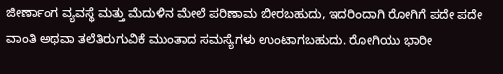ಜೀರ್ಣಾಂಗ ವ್ಯವಸ್ಥೆ ಮತ್ತು ಮೆದುಳಿನ ಮೇಲೆ ಪರಿಣಾಮ ಬೀರಬಹುದು, ಇದರಿಂದಾಗಿ ರೋಗಿಗೆ ಪದೇ ಪದೇ ವಾಂತಿ ಅಥವಾ ತಲೆತಿರುಗುವಿಕೆ ಮುಂತಾದ ಸಮಸ್ಯೆಗಳು ಉಂಟಾಗಬಹುದು. ರೋಗಿಯು ಭಾರೀ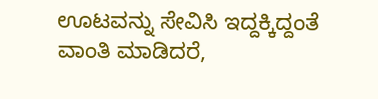ಊಟವನ್ನು ಸೇವಿಸಿ ಇದ್ದಕ್ಕಿದ್ದಂತೆ ವಾಂತಿ ಮಾಡಿದರೆ,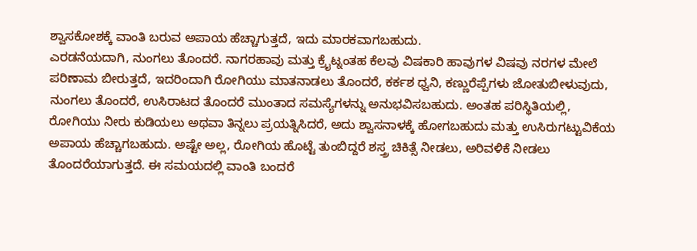ಶ್ವಾಸಕೋಶಕ್ಕೆ ವಾಂತಿ ಬರುವ ಅಪಾಯ ಹೆಚ್ಚಾಗುತ್ತದೆ, ಇದು ಮಾರಕವಾಗಬಹುದು.
ಎರಡನೆಯದಾಗಿ, ನುಂಗಲು ತೊಂದರೆ. ನಾಗರಹಾವು ಮತ್ತು ಕ್ರೈಟ್ನಂತಹ ಕೆಲವು ವಿಷಕಾರಿ ಹಾವುಗಳ ವಿಷವು ನರಗಳ ಮೇಲೆ ಪರಿಣಾಮ ಬೀರುತ್ತದೆ, ಇದರಿಂದಾಗಿ ರೋಗಿಯು ಮಾತನಾಡಲು ತೊಂದರೆ, ಕರ್ಕಶ ಧ್ವನಿ, ಕಣ್ಣುರೆಪ್ಪೆಗಳು ಜೋತುಬೀಳುವುದು, ನುಂಗಲು ತೊಂದರೆ, ಉಸಿರಾಟದ ತೊಂದರೆ ಮುಂತಾದ ಸಮಸ್ಯೆಗಳನ್ನು ಅನುಭವಿಸಬಹುದು. ಅಂತಹ ಪರಿಸ್ಥಿತಿಯಲ್ಲಿ, ರೋಗಿಯು ನೀರು ಕುಡಿಯಲು ಅಥವಾ ತಿನ್ನಲು ಪ್ರಯತ್ನಿಸಿದರೆ, ಅದು ಶ್ವಾಸನಾಳಕ್ಕೆ ಹೋಗಬಹುದು ಮತ್ತು ಉಸಿರುಗಟ್ಟುವಿಕೆಯ ಅಪಾಯ ಹೆಚ್ಚಾಗಬಹುದು. ಅಷ್ಟೇ ಅಲ್ಲ, ರೋಗಿಯ ಹೊಟ್ಟೆ ತುಂಬಿದ್ದರೆ ಶಸ್ತ್ರ ಚಿಕಿತ್ಸೆ ನೀಡಲು, ಅರಿವಳಿಕೆ ನೀಡಲು ತೊಂದರೆಯಾಗುತ್ತದೆ. ಈ ಸಮಯದಲ್ಲಿ ವಾಂತಿ ಬಂದರೆ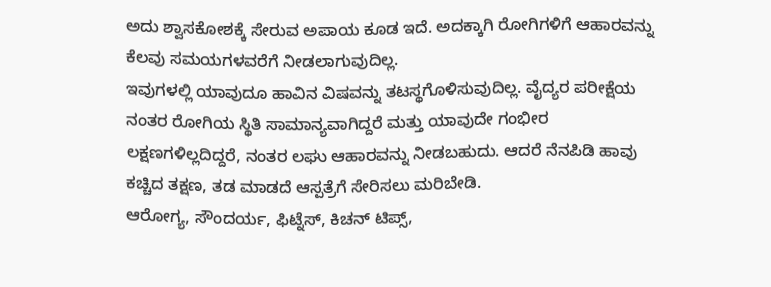ಅದು ಶ್ವಾಸಕೋಶಕ್ಕೆ ಸೇರುವ ಅಪಾಯ ಕೂಡ ಇದೆ. ಅದಕ್ಕಾಗಿ ರೋಗಿಗಳಿಗೆ ಆಹಾರವನ್ನು ಕೆಲವು ಸಮಯಗಳವರೆಗೆ ನೀಡಲಾಗುವುದಿಲ್ಲ.
ಇವುಗಳಲ್ಲಿ ಯಾವುದೂ ಹಾವಿನ ವಿಷವನ್ನು ತಟಸ್ಥಗೊಳಿಸುವುದಿಲ್ಲ. ವೈದ್ಯರ ಪರೀಕ್ಷೆಯ ನಂತರ ರೋಗಿಯ ಸ್ಥಿತಿ ಸಾಮಾನ್ಯವಾಗಿದ್ದರೆ ಮತ್ತು ಯಾವುದೇ ಗಂಭೀರ ಲಕ್ಷಣಗಳಿಲ್ಲದಿದ್ದರೆ, ನಂತರ ಲಘು ಆಹಾರವನ್ನು ನೀಡಬಹುದು. ಆದರೆ ನೆನಪಿಡಿ ಹಾವು ಕಚ್ಚಿದ ತಕ್ಷಣ, ತಡ ಮಾಡದೆ ಆಸ್ಪತ್ರೆಗೆ ಸೇರಿಸಲು ಮರಿಬೇಡಿ.
ಆರೋಗ್ಯ, ಸೌಂದರ್ಯ, ಫಿಟ್ನೆಸ್, ಕಿಚನ್ ಟಿಪ್ಸ್,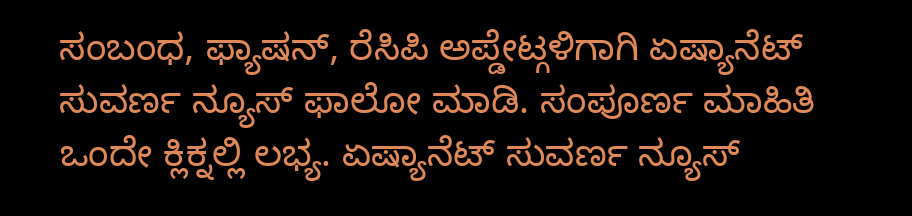ಸಂಬಂಧ, ಫ್ಯಾಷನ್, ರೆಸಿಪಿ ಅಪ್ಡೇಟ್ಗಳಿಗಾಗಿ ಏಷ್ಯಾನೆಟ್ ಸುವರ್ಣ ನ್ಯೂಸ್ ಫಾಲೋ ಮಾಡಿ. ಸಂಪೂರ್ಣ ಮಾಹಿತಿ ಒಂದೇ ಕ್ಲಿಕ್ನಲ್ಲಿ ಲಭ್ಯ. ಏಷ್ಯಾನೆಟ್ ಸುವರ್ಣ ನ್ಯೂಸ್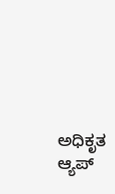ಅಧಿಕೃತ ಆ್ಯಪ್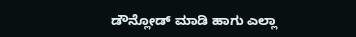ಡೌನ್ಲೋಡ್ ಮಾಡಿ ಹಾಗು ಎಲ್ಲಾ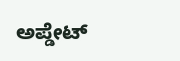ಅಪ್ಡೇಟ್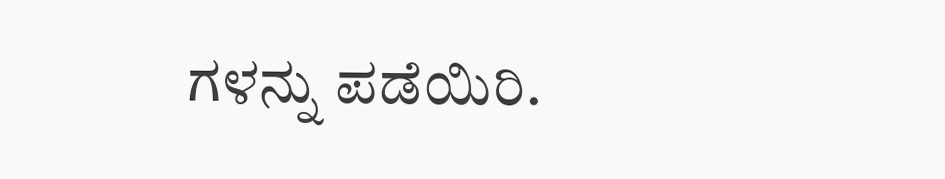ಗಳನ್ನು ಪಡೆಯಿರಿ.